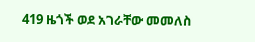419 ዜጎች ወደ አገራቸው መመለስ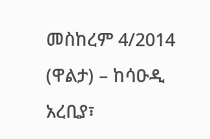መስከረም 4/2014 (ዋልታ) – ከሳዑዲ አረቢያ፣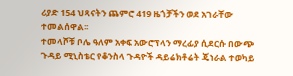ሪያድ 154 ህጻናትን ጨምሮ 419 ዜጎቻችን ወደ አገራቸው ተመልሰዋል፡፡
ተመላሾቹ ቦሌ ዓለም አቀፍ አውሮፕላን ማረፊያ ሲደርሱ በውጭ ጉዳይ ሚኒስቴር የቆንስላ ጉዳዮች ዳይሬክቶሬት ጄነራል ተወካይ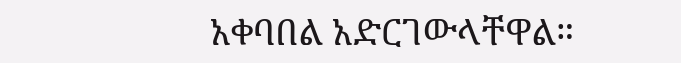አቀባበል አድርገውላቸዋል።